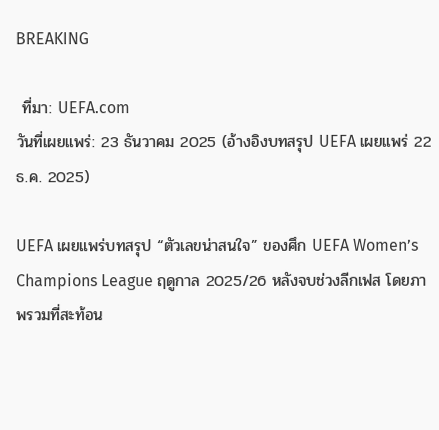BREAKING

 ที่มา: UEFA.com
วันที่เผยแพร่: 23 ธันวาคม 2025 (อ้างอิงบทสรุป UEFA เผยแพร่ 22 ธ.ค. 2025)

UEFA เผยแพร่บทสรุป “ตัวเลขน่าสนใจ” ของศึก UEFA Women’s Champions League ฤดูกาล 2025/26 หลังจบช่วงลีกเฟส โดยภาพรวมที่สะท้อน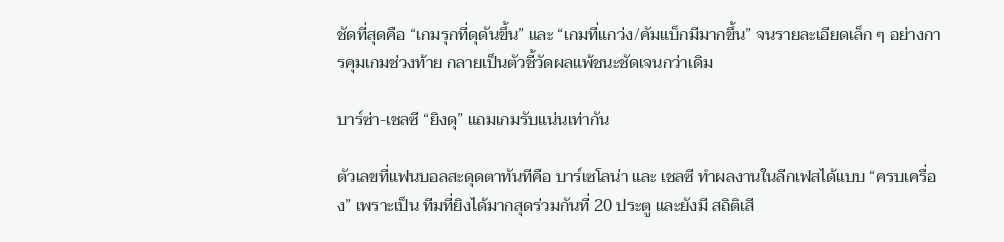ชัดที่สุดคือ “เกมรุกที่ดุดันขึ้น” และ “เกมที่แกว่ง/คัมแบ็กมีมากขึ้น” จนรายละเอียดเล็ก ๆ อย่างการคุมเกมช่วงท้าย กลายเป็นตัวชี้วัดผลแพ้ชนะชัดเจนกว่าเดิม

บาร์ซ่า-เชลซี “ยิงดุ” แถมเกมรับแน่นเท่ากัน

ตัวเลขที่แฟนบอลสะดุดตาทันทีคือ บาร์เซโลน่า และ เชลซี ทำผลงานในลีกเฟสได้แบบ “ครบเครื่อง” เพราะเป็น ทีมที่ยิงได้มากสุดร่วมกันที่ 20 ประตู และยังมี สถิติเสี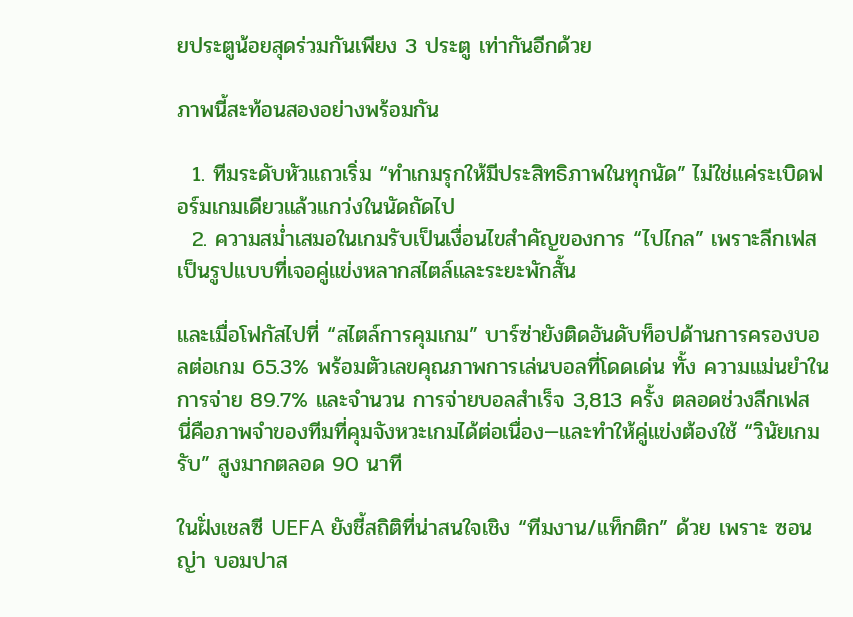ยประตูน้อยสุดร่วมกันเพียง 3 ประตู เท่ากันอีกด้วย

ภาพนี้สะท้อนสองอย่างพร้อมกัน

  1. ทีมระดับหัวแถวเริ่ม “ทำเกมรุกให้มีประสิทธิภาพในทุกนัด” ไม่ใช่แค่ระเบิดฟอร์มเกมเดียวแล้วแกว่งในนัดถัดไป
  2. ความสม่ำเสมอในเกมรับเป็นเงื่อนไขสำคัญของการ “ไปไกล” เพราะลีกเฟสเป็นรูปแบบที่เจอคู่แข่งหลากสไตล์และระยะพักสั้น

และเมื่อโฟกัสไปที่ “สไตล์การคุมเกม” บาร์ซ่ายังติดอันดับท็อปด้านการครองบอลต่อเกม 65.3% พร้อมตัวเลขคุณภาพการเล่นบอลที่โดดเด่น ทั้ง ความแม่นยำในการจ่าย 89.7% และจำนวน การจ่ายบอลสำเร็จ 3,813 ครั้ง ตลอดช่วงลีกเฟส
นี่คือภาพจำของทีมที่คุมจังหวะเกมได้ต่อเนื่อง—และทำให้คู่แข่งต้องใช้ “วินัยเกมรับ” สูงมากตลอด 90 นาที

ในฝั่งเชลซี UEFA ยังชี้สถิติที่น่าสนใจเชิง “ทีมงาน/แท็กติก” ด้วย เพราะ ซอนญ่า บอมปาส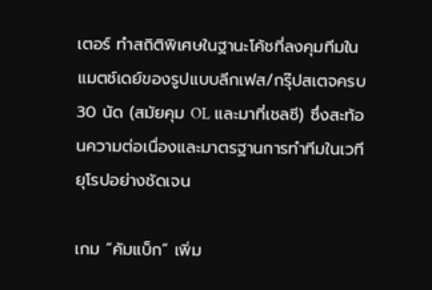เตอร์ ทำสถิติพิเศษในฐานะโค้ชที่ลงคุมทีมในแมตช์เดย์ของรูปแบบลีกเฟส/กรุ๊ปสเตจครบ 30 นัด (สมัยคุม OL และมาที่เชลซี) ซึ่งสะท้อนความต่อเนื่องและมาตรฐานการทำทีมในเวทียุโรปอย่างชัดเจน

เกม “คัมแบ็ก” เพิ่ม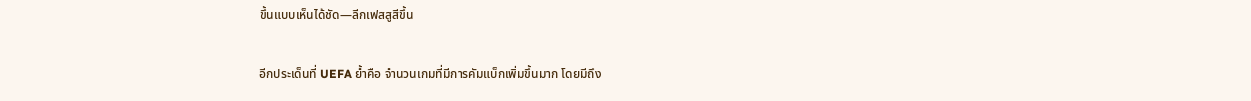ขึ้นแบบเห็นได้ชัด—ลีกเฟสสูสีขึ้น

อีกประเด็นที่ UEFA ย้ำคือ จำนวนเกมที่มีการคัมแบ็กเพิ่มขึ้นมาก โดยมีถึง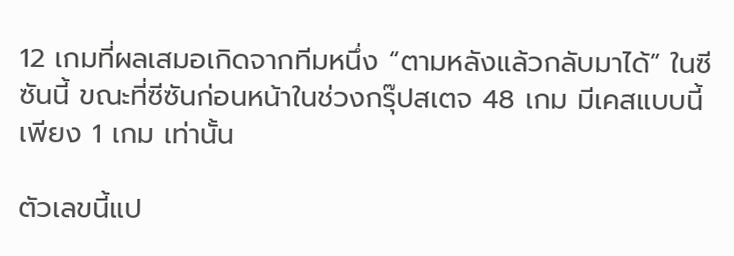12 เกมที่ผลเสมอเกิดจากทีมหนึ่ง “ตามหลังแล้วกลับมาได้” ในซีซันนี้ ขณะที่ซีซันก่อนหน้าในช่วงกรุ๊ปสเตจ 48 เกม มีเคสแบบนี้เพียง 1 เกม เท่านั้น

ตัวเลขนี้แป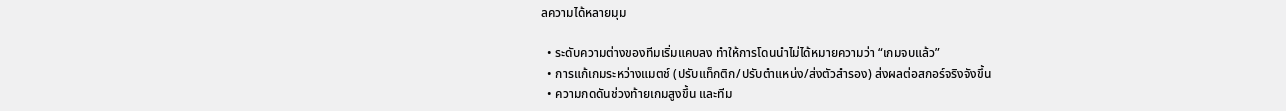ลความได้หลายมุม

  • ระดับความต่างของทีมเริ่มแคบลง ทำให้การโดนนำไม่ได้หมายความว่า “เกมจบแล้ว”
  • การแก้เกมระหว่างแมตช์ (ปรับแท็กติก/ปรับตำแหน่ง/ส่งตัวสำรอง) ส่งผลต่อสกอร์จริงจังขึ้น
  • ความกดดันช่วงท้ายเกมสูงขึ้น และทีม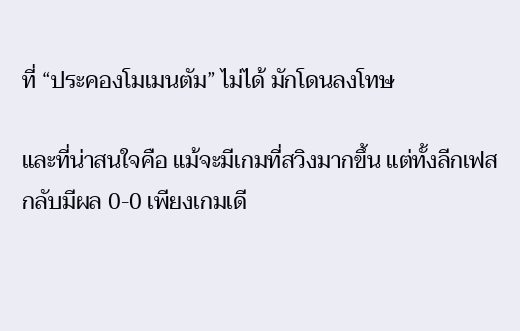ที่ “ประคองโมเมนตัม” ไม่ได้ มักโดนลงโทษ

และที่น่าสนใจคือ แม้จะมีเกมที่สวิงมากขึ้น แต่ทั้งลีกเฟสกลับมีผล 0-0 เพียงเกมเดี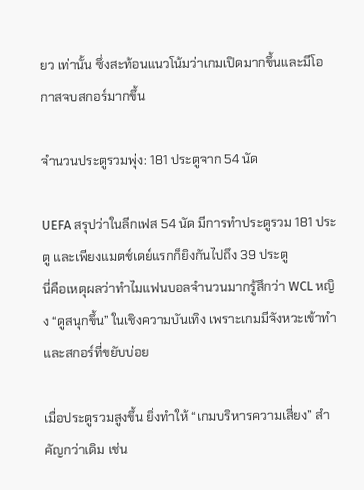ยว เท่านั้น ซึ่งสะท้อนแนวโน้มว่าเกมเปิดมากขึ้นและมีโอกาสจบสกอร์มากขึ้น

จำนวนประตูรวมพุ่ง: 181 ประตูจาก 54 นัด

UEFA สรุปว่าในลีกเฟส 54 นัด มีการทำประตูรวม 181 ประตู และเพียงแมตช์เดย์แรกก็ยิงกันไปถึง 39 ประตู
นี่คือเหตุผลว่าทำไมแฟนบอลจำนวนมากรู้สึกว่า WCL หญิง “ดูสนุกขึ้น” ในเชิงความบันเทิง เพราะเกมมีจังหวะเข้าทำและสกอร์ที่ขยับบ่อย

เมื่อประตูรวมสูงขึ้น ยิ่งทำให้ “เกมบริหารความเสี่ยง” สำคัญกว่าเดิม เช่น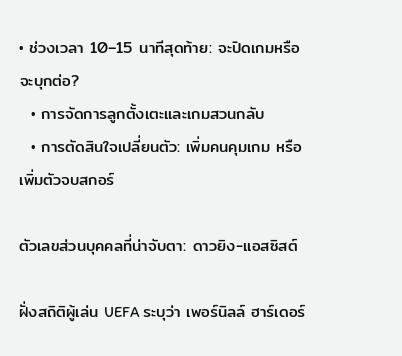• ช่วงเวลา 10–15 นาทีสุดท้าย: จะปิดเกมหรือจะบุกต่อ?
  • การจัดการลูกตั้งเตะและเกมสวนกลับ
  • การตัดสินใจเปลี่ยนตัว: เพิ่มคนคุมเกม หรือเพิ่มตัวจบสกอร์

ตัวเลขส่วนบุคคลที่น่าจับตา: ดาวยิง-แอสซิสต์

ฝั่งสถิติผู้เล่น UEFA ระบุว่า เพอร์นิลล์ ฮาร์เดอร์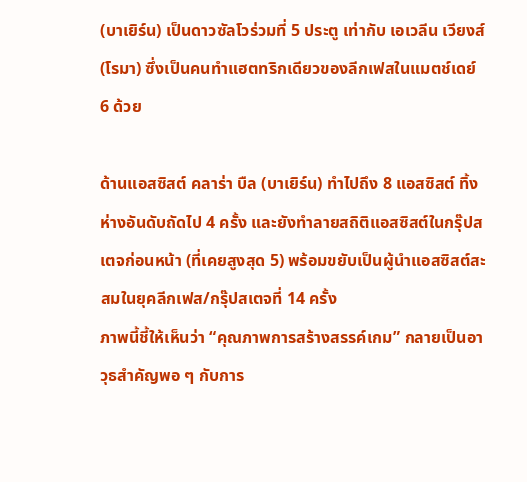(บาเยิร์น) เป็นดาวซัลโวร่วมที่ 5 ประตู เท่ากับ เอเวลีน เวียงส์ (โรมา) ซึ่งเป็นคนทำแฮตทริกเดียวของลีกเฟสในแมตช์เดย์ 6 ด้วย

ด้านแอสซิสต์ คลาร่า บืล (บาเยิร์น) ทำไปถึง 8 แอสซิสต์ ทิ้งห่างอันดับถัดไป 4 ครั้ง และยังทำลายสถิติแอสซิสต์ในกรุ๊ปสเตจก่อนหน้า (ที่เคยสูงสุด 5) พร้อมขยับเป็นผู้นำแอสซิสต์สะสมในยุคลีกเฟส/กรุ๊ปสเตจที่ 14 ครั้ง
ภาพนี้ชี้ให้เห็นว่า “คุณภาพการสร้างสรรค์เกม” กลายเป็นอาวุธสำคัญพอ ๆ กับการ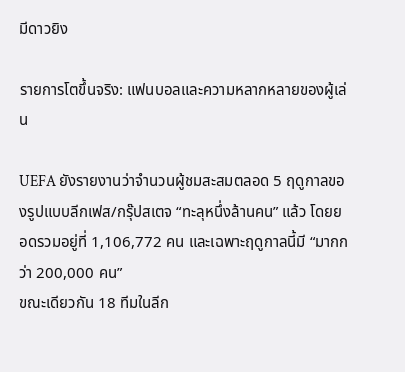มีดาวยิง

รายการโตขึ้นจริง: แฟนบอลและความหลากหลายของผู้เล่น

UEFA ยังรายงานว่าจำนวนผู้ชมสะสมตลอด 5 ฤดูกาลของรูปแบบลีกเฟส/กรุ๊ปสเตจ “ทะลุหนึ่งล้านคน” แล้ว โดยยอดรวมอยู่ที่ 1,106,772 คน และเฉพาะฤดูกาลนี้มี “มากกว่า 200,000 คน”
ขณะเดียวกัน 18 ทีมในลีก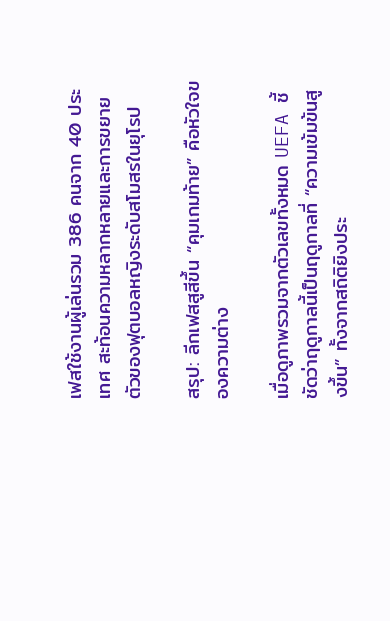เฟสใช้งานผู้เล่นรวม 386 คนจาก 40 ประเทศ สะท้อนความหลากหลายและการขยายตัวของฟุตบอลหญิงระดับสโมสรในยุโรป

สรุป: ลีกเฟสสูสีขึ้น “คุมเกมท้าย” คือหัวใจของความต่าง

เมื่อดูภาพรวมจากตัวเลขทั้งหมด UEFA ชี้ชัดว่าฤดูกาลนี้เป็นฤดูกาลที่ “ความเข้มข้นสูงขึ้น” ทั้งจากสถิติยิงประ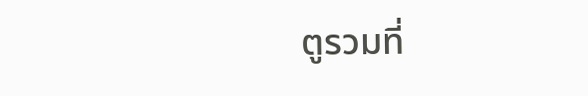ตูรวมที่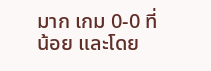มาก เกม 0-0 ที่น้อย และโดย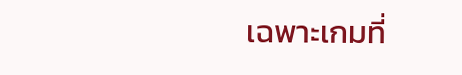เฉพาะเกมที่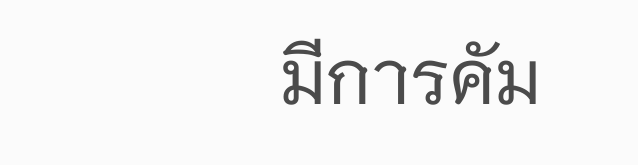มีการคัม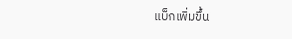แบ็กเพิ่มขึ้น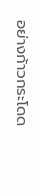อย่างก้าวกระโดด